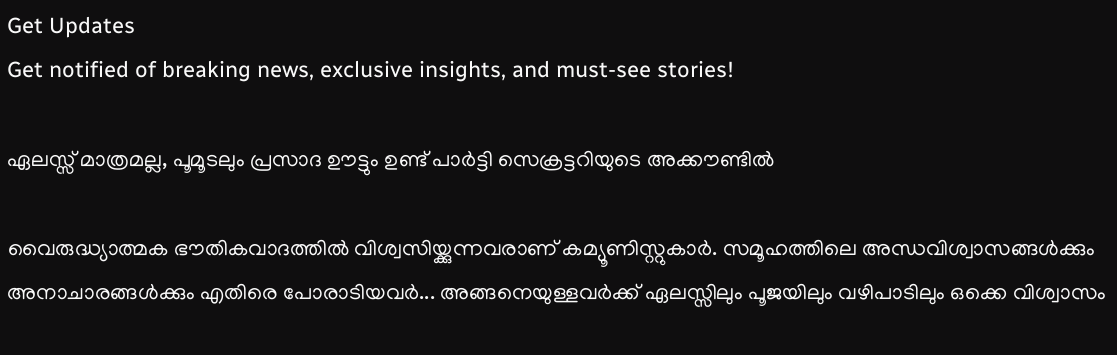Get Updates
Get notified of breaking news, exclusive insights, and must-see stories!

ഏലസ്സ് മാത്രമല്ല, പൂമൂടലും പ്രസാദ ഊട്ടും ഉണ്ട് പാര്‍ട്ടി സെക്രട്ടറിയുടെ അക്കൗണ്ടില്‍

വൈരുദ്ധ്യാത്മക ഭൗതികവാദത്തില്‍ വിശ്വസിയ്ക്കുന്നവരാണ് കമ്യൂണിസ്റ്റുകാര്‍. സമൂഹത്തിലെ അന്ധവിശ്വാസങ്ങള്‍ക്കും അനാചാരങ്ങള്‍ക്കും എതിരെ പോരാടിയവര്‍... അങ്ങനെയുള്ളവര്‍ക്ക് ഏലസ്സിലും പൂജയിലും വഴിപാടിലും ഒക്കെ വിശ്വാസം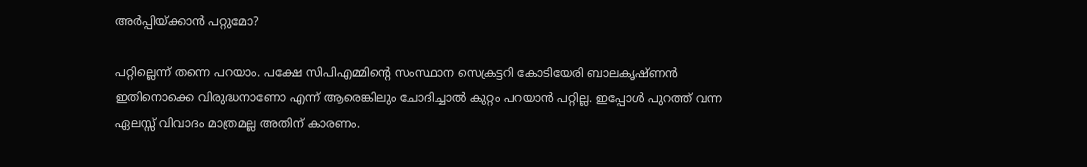അര്‍പ്പിയ്ക്കാന്‍ പറ്റുമോ?

പറ്റില്ലെന്ന് തന്നെ പറയാം. പക്ഷേ സിപിഎമ്മിന്റെ സംസ്ഥാന സെക്രട്ടറി കോടിയേരി ബാലകൃഷ്ണന്‍ ഇതിനൊക്കെ വിരുദ്ധനാണോ എന്ന് ആരെങ്കിലും ചോദിച്ചാല്‍ കുറ്റം പറയാന്‍ പറ്റില്ല. ഇപ്പോള്‍ പുറത്ത് വന്ന ഏലസ്സ് വിവാദം മാത്രമല്ല അതിന് കാരണം.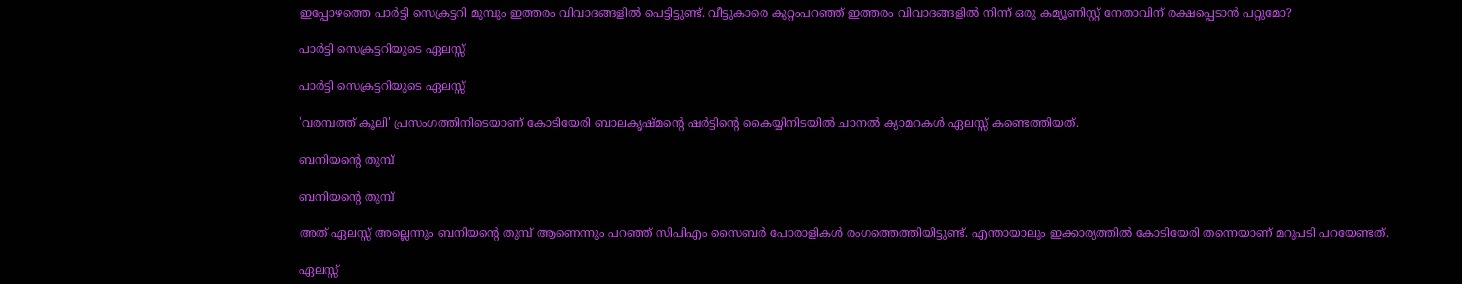ഇപ്പോഴത്തെ പാര്‍ട്ടി സെക്രട്ടറി മുമ്പും ഇത്തരം വിവാദങ്ങളില്‍ പെട്ടിട്ടുണ്ട്. വീട്ടുകാരെ കുറ്റംപറഞ്ഞ് ഇത്തരം വിവാദങ്ങളില്‍ നിന്ന് ഒരു കമ്യൂണിസ്റ്റ് നേതാവിന് രക്ഷപ്പെടാന്‍ പറ്റുമോ?

പാര്‍ട്ടി സെക്രട്ടറിയുടെ ഏലസ്സ്

പാര്‍ട്ടി സെക്രട്ടറിയുടെ ഏലസ്സ്

'വരമ്പത്ത് കൂലി' പ്രസംഗത്തിനിടെയാണ് കോടിയേരി ബാലകൃഷ്മന്റെ ഷര്‍ട്ടിന്റെ കൈയ്യിനിടയില്‍ ചാനല്‍ ക്യാമറകള്‍ ഏലസ്സ് കണ്ടെത്തിയത്.

ബനിയന്റെ തുമ്പ്

ബനിയന്റെ തുമ്പ്

അത് ഏലസ്സ് അല്ലെന്നും ബനിയന്റെ തുമ്പ് ആണെന്നും പറഞ്ഞ് സിപിഎം സൈബര്‍ പോരാളികള്‍ രംഗത്തെത്തിയിട്ടുണ്ട്. എന്തായാലും ഇക്കാര്യത്തില്‍ കോടിയേരി തന്നെയാണ് മറുപടി പറയേണ്ടത്.

ഏലസ്സ്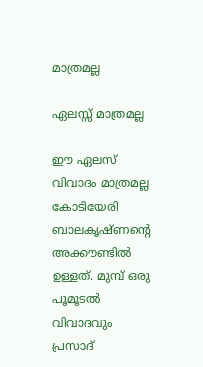മാത്രമല്ല

ഏലസ്സ് മാത്രമല്ല

ഈ ഏലസ് വിവാദം മാത്രമല്ല കോടിയേരി ബാലകൃഷ്ണന്റെ അക്കൗണ്ടില്‍ ഉള്ളത്. മുമ്പ് ഒരു പൂമൂടല്‍ വിവാദവും പ്രസാദ്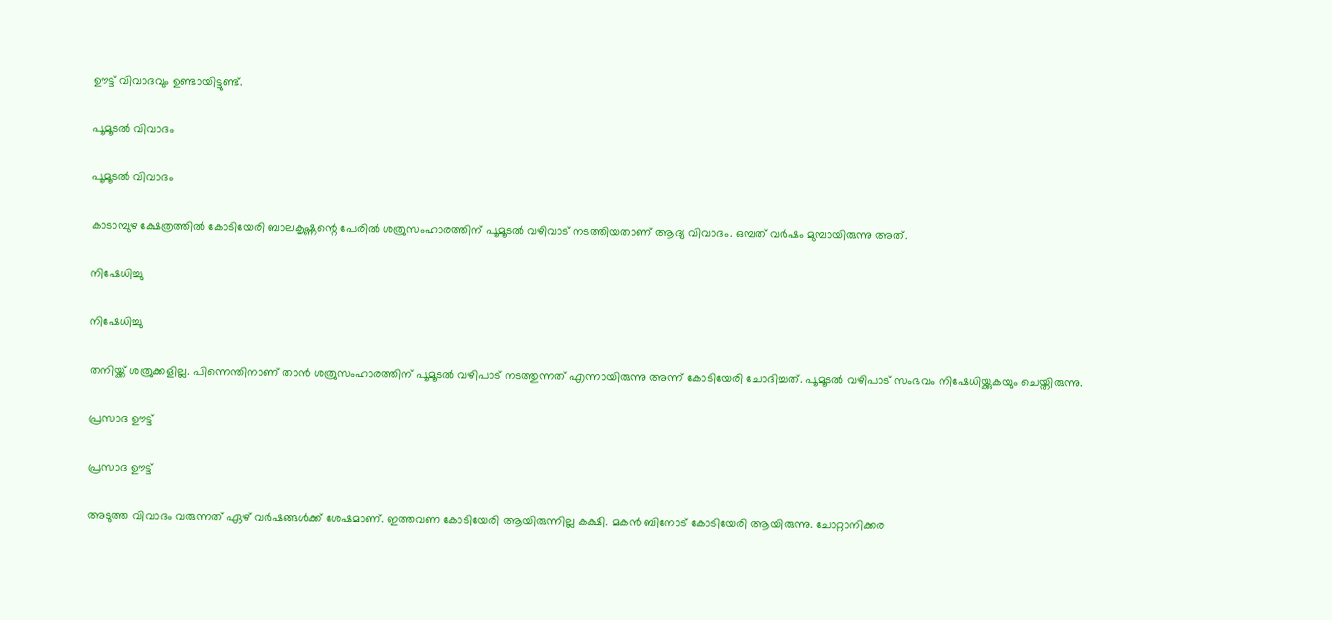ഊട്ട് വിവാദവും ഉണ്ടായിട്ടുണ്ട്.

പൂമൂടല്‍ വിവാദം

പൂമൂടല്‍ വിവാദം

കാടാമ്പുഴ ക്ഷേത്രത്തില്‍ കോടിയേരി ബാലകൃഷ്ണന്റെ പേരില്‍ ശത്രുസംഹാരത്തിന് പൂമൂടല്‍ വഴിവാട് നടത്തിയതാണ് ആദ്യ വിവാദം. ഒമ്പത് വര്‍ഷം മുമ്പായിരുന്നു അത്.

നിഷേധിച്ചു

നിഷേധിച്ചു

തനിയ്ക്ക് ശത്രുക്കളില്ല. പിന്നെന്തിനാണ് താന്‍ ശത്രുസംഹാരത്തിന് പൂമൂടല്‍ വഴിപാട് നടത്തുന്നത് എന്നായിരുന്നു അന്ന് കോടിയേരി ചോദിച്ചത്. പൂമൂടല്‍ വഴിപാട് സംഭവം നിഷേധിയ്ക്കുകയും ചെയ്തിരുന്നു.

പ്രസാദ ഊട്ട്

പ്രസാദ ഊട്ട്

അടുത്ത വിവാദം വരുന്നത് ഏഴ് വര്‍ഷങ്ങള്‍ക്ക് ശേഷമാണ്. ഇത്തവണ കോടിയേരി ആയിരുന്നില്ല കക്ഷി. മകന്‍ ബിനോട് കോടിയേരി ആയിരുന്നു. ചോറ്റാനിക്കര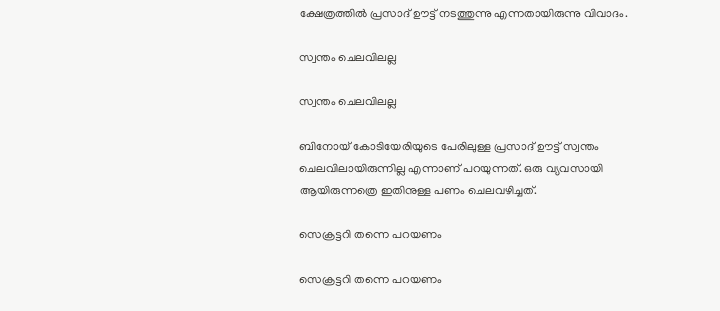ക്ഷേത്രത്തില്‍ പ്രസാദ് ഊട്ട് നടത്തുന്നു എന്നതായിരുന്നു വിവാദം.

സ്വന്തം ചെലവിലല്ല

സ്വന്തം ചെലവിലല്ല

ബിനോയ് കോടിയേരിയുടെ പേരിലുള്ള പ്രസാദ് ഊട്ട് സ്വന്തം ചെലവിലായിരുന്നില്ല എന്നാണ് പറയുന്നത്. ഒരു വ്യവസായി ആയിരുന്നത്രെ ഇതിനുള്ള പണം ചെലവഴിച്ചത്.

സെക്രട്ടറി തന്നെ പറയണം

സെക്രട്ടറി തന്നെ പറയണം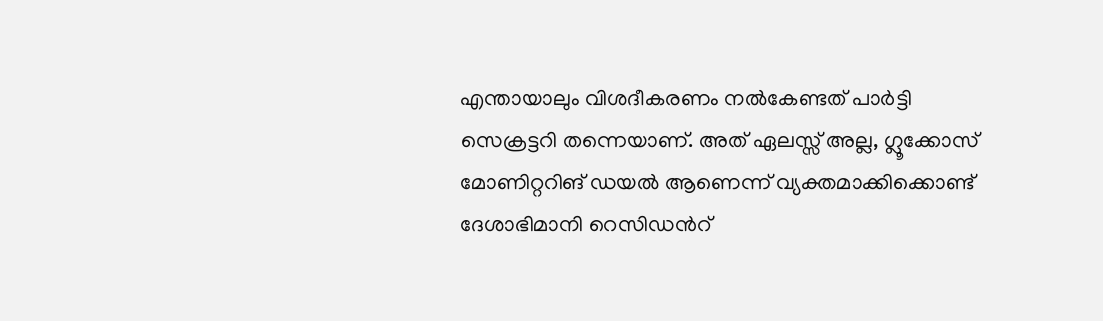എന്തായാലും വിശദീകരണം നല്‍കേണ്ടത് പാര്‍ട്ടി സെക്രട്ടറി തന്നെയാണ്. അത് ഏലസ്സ് അല്ല, ഗ്ലൂക്കോസ് മോണിറ്ററിങ് ഡയൽ ആണെന്ന് വ്യക്തമാക്കിക്കൊണ്ട് ദേശാഭിമാനി റെസിഡൻറ്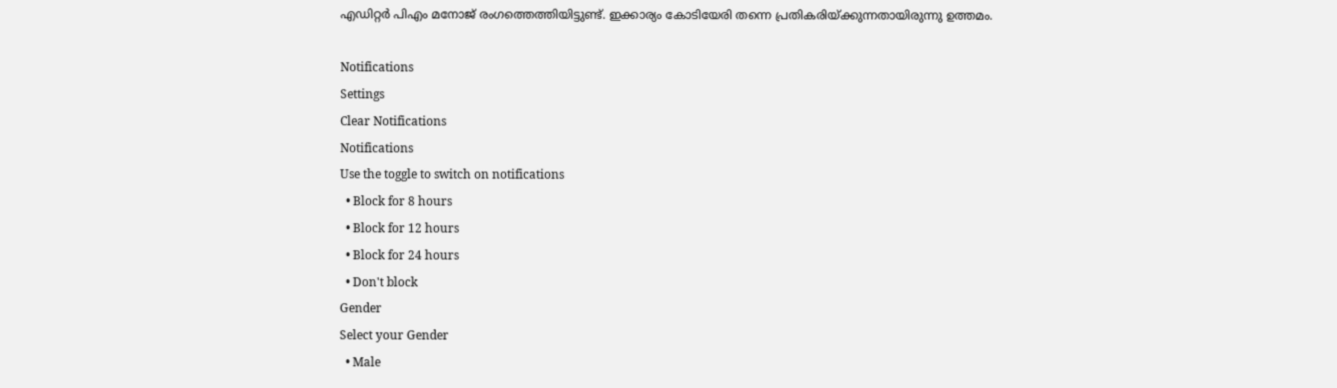എഡിറ്റർ പിഎം മനോജ് രംഗത്തെത്തിയിട്ടുണ്ട്. ഇക്കാര്യം കോടിയേരി തന്നെ പ്രതികരിയ്ക്കുന്നതായിരുന്നു ഉത്തമം.

Notifications
Settings
Clear Notifications
Notifications
Use the toggle to switch on notifications
  • Block for 8 hours
  • Block for 12 hours
  • Block for 24 hours
  • Don't block
Gender
Select your Gender
  • Male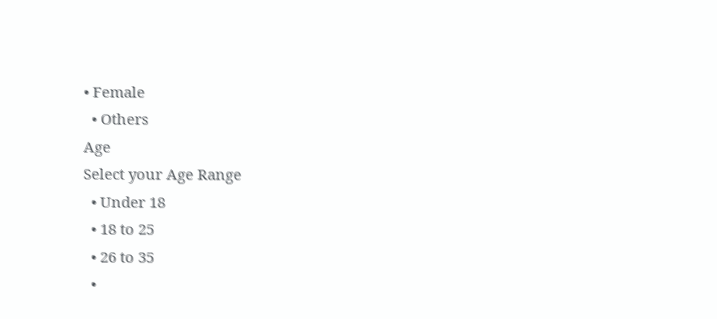• Female
  • Others
Age
Select your Age Range
  • Under 18
  • 18 to 25
  • 26 to 35
  •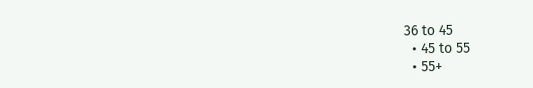36 to 45
  • 45 to 55
  • 55+